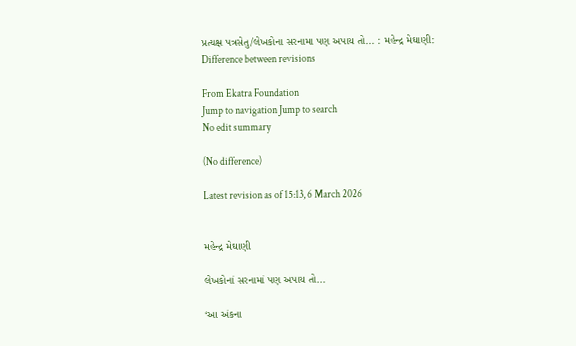પ્રત્યક્ષ પત્રસેતુ/લેખકોના સરનામા પણ અપાય તો... : મહેન્દ્ર મેઘાણી: Difference between revisions

From Ekatra Foundation
Jump to navigation Jump to search
No edit summary

(No difference)

Latest revision as of 15:13, 6 March 2026


મહેન્દ્ર મેઘાણી

લેખકોનાં સરનામાં પણ અપાય તો...

‘આ અંકના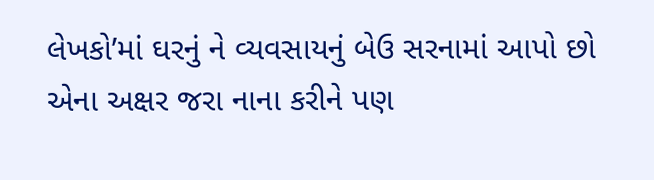લેખકો’માં ઘરનું ને વ્યવસાયનું બેઉ સરનામાં આપો છો એના અક્ષર જરા નાના કરીને પણ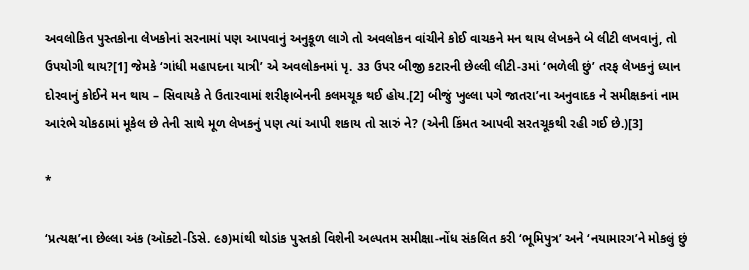અવલોકિત પુસ્તકોના લેખકોનાં સરનામાં પણ આપવાનું અનુકૂળ લાગે તો અવલોકન વાંચીને કોઈ વાચકને મન થાય લેખકને બે લીટી લખવાનું, તો ઉપયોગી થાય?[1] જેમકે ‘ગાંધી મહાપદના યાત્રી’ એ અવલોકનમાં પૃ. ૩૩ ઉપર બીજી કટારની છેલ્લી લીટી-૩માં ‘ભળેલી છું’ તરફ લેખકનું ધ્યાન દોરવાનું કોઈને મન થાય – સિવાયકે તે ઉતારવામાં શરીફાબેનની કલમચૂક થઈ હોય.[2] બીજું ખુલ્લા પગે જાતરા’ના અનુવાદક ને સમીક્ષકનાં નામ આરંભે ચોકઠામાં મૂકેલ છે તેની સાથે મૂળ લેખકનું પણ ત્યાં આપી શકાય તો સારું ને? (એની કિંમત આપવી સરતચૂકથી રહી ગઈ છે.)[3]

*

‘પ્રત્યક્ષ’ના છેલ્લા અંક (ઑક્ટો-ડિસે. ૯૭)માંથી થોડાંક પુસ્તકો વિશેની અલ્પતમ સમીક્ષા-નોંધ સંકલિત કરી ‘ભૂમિપુત્ર’ અને ‘નયામારગ’ને મોકલું છું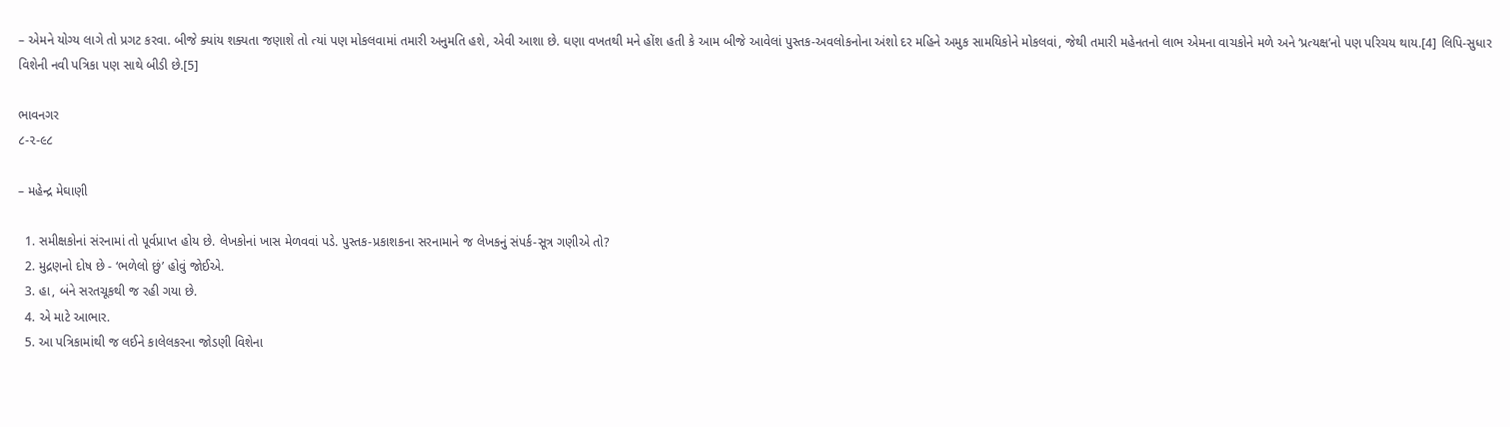– એમને યોગ્ય લાગે તો પ્રગટ કરવા. બીજે ક્યાંય શક્યતા જણાશે તો ત્યાં પણ મોકલવામાં તમારી અનુમતિ હશે, એવી આશા છે. ઘણા વખતથી મને હોંશ હતી કે આમ બીજે આવેલાં પુસ્તક-અવલોકનોના અંશો દર મહિને અમુક સામયિકોને મોકલવાં, જેથી તમારી મહેનતનો લાભ એમના વાચકોને મળે અને ‘પ્રત્યક્ષ’નો પણ પરિચય થાય.[4] લિપિ-સુધાર વિશેની નવી પત્રિકા પણ સાથે બીડી છે.[5]

ભાવનગર
૮-૨-૯૮

– મહેન્દ્ર મેઘાણી

  1. સમીક્ષકોનાં સંરનામાં તો પૂર્વપ્રાપ્ત હોય છે. લેખકોનાં ખાસ મેળવવાં પડે. પુસ્તક-પ્રકાશકના સરનામાને જ લેખકનું સંપર્ક-સૂત્ર ગણીએ તો?
  2. મુદ્રણનો દોષ છે - ‘ભળેલો છું’ હોવું જોઈએ.
  3. હા, બંને સરતચૂકથી જ રહી ગયા છે.
  4. એ માટે આભાર.
  5. આ પત્રિકામાંથી જ લઈને કાલેલકરના જોડણી વિશેના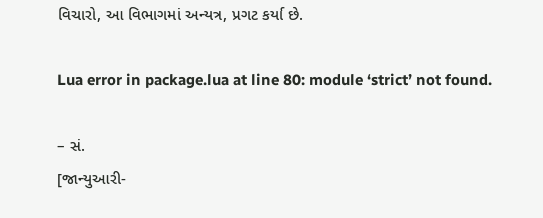વિચારો, આ વિભાગમાં અન્યત્ર, પ્રગટ કર્યા છે.

Lua error in package.lua at line 80: module ‘strict’ not found.

– સં.
[જાન્યુઆરી-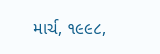માર્ચ, ૧૯૯૮,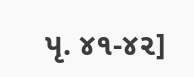પૃ. ૪૧-૪૨]